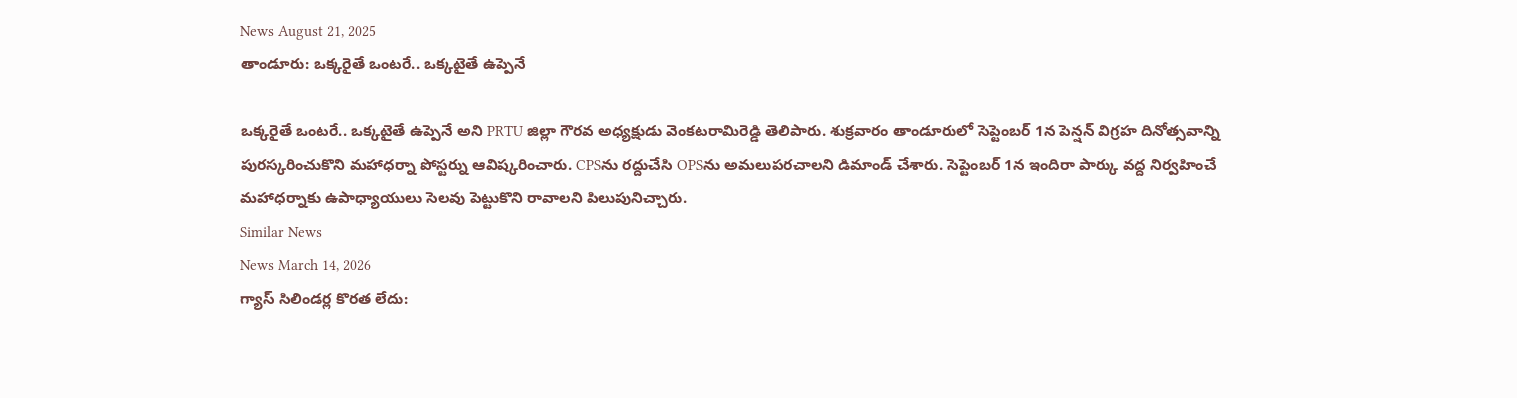News August 21, 2025
తాండూరు: ఒక్కరైతే ఒంటరే.. ఒక్కటైతే ఉప్పెనే

ఒక్కరైతే ఒంటరే.. ఒక్కటైతే ఉప్పెనే అని PRTU జిల్లా గౌరవ అధ్యక్షుడు వెంకటరామిరెడ్డి తెలిపారు. శుక్రవారం తాండూరులో సెప్టెంబర్ 1న పెన్షన్ విగ్రహ దినోత్సవాన్ని పురస్కరించుకొని మహాధర్నా పోస్టర్ను ఆవిష్కరించారు. CPSను రద్దుచేసి OPSను అమలుపరచాలని డిమాండ్ చేశారు. సెప్టెంబర్ 1న ఇందిరా పార్కు వద్ద నిర్వహించే మహాధర్నాకు ఉపాధ్యాయులు సెలవు పెట్టుకొని రావాలని పిలుపునిచ్చారు.
Similar News
News March 14, 2026
గ్యాస్ సిలిండర్ల కొరత లేదు: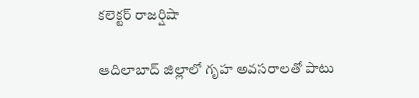కలెక్టర్ రాజర్షిషా

ఆదిలాబాద్ జిల్లాలో గృహ అవసరాలతో పాటు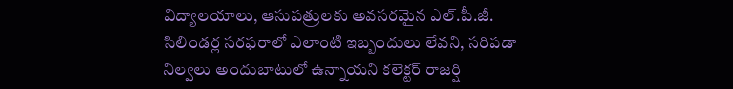విద్యాలయాలు, ఆసుపత్రులకు అవసరమైన ఎల్.పీ.జీ. సిలిండర్ల సరఫరాలో ఎలాంటి ఇబ్బందులు లేవని, సరిపడా నిల్వలు అందుబాటులో ఉన్నాయని కలెక్టర్ రాజర్షి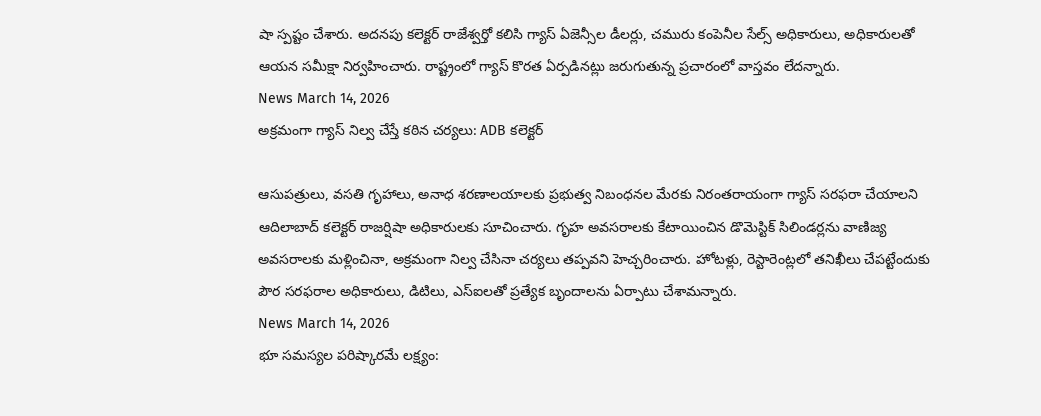షా స్పష్టం చేశారు. అదనపు కలెక్టర్ రాజేశ్వర్తో కలిసి గ్యాస్ ఏజెన్సీల డీలర్లు, చమురు కంపెనీల సేల్స్ అధికారులు, అధికారులతో ఆయన సమీక్షా నిర్వహించారు. రాష్ట్రంలో గ్యాస్ కొరత ఏర్పడినట్లు జరుగుతున్న ప్రచారంలో వాస్తవం లేదన్నారు.
News March 14, 2026
అక్రమంగా గ్యాస్ నిల్వ చేస్తే కఠిన చర్యలు: ADB కలెక్టర్

ఆసుపత్రులు, వసతి గృహాలు, అనాధ శరణాలయాలకు ప్రభుత్వ నిబంధనల మేరకు నిరంతరాయంగా గ్యాస్ సరఫరా చేయాలని ఆదిలాబాద్ కలెక్టర్ రాజర్షిషా అధికారులకు సూచించారు. గృహ అవసరాలకు కేటాయించిన డొమెస్టిక్ సిలిండర్లను వాణిజ్య అవసరాలకు మళ్లించినా, అక్రమంగా నిల్వ చేసినా చర్యలు తప్పవని హెచ్చరించారు. హోటళ్లు, రెస్టారెంట్లలో తనిఖీలు చేపట్టేందుకు పౌర సరఫరాల అధికారులు, డిటిలు, ఎస్ఐలతో ప్రత్యేక బృందాలను ఏర్పాటు చేశామన్నారు.
News March 14, 2026
భూ సమస్యల పరిష్కారమే లక్ష్యం: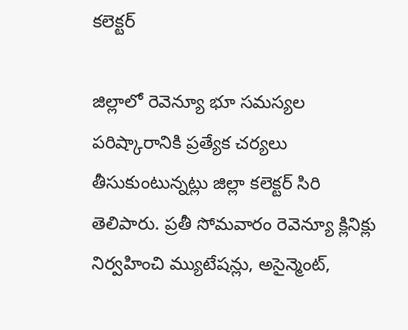కలెక్టర్

జిల్లాలో రెవెన్యూ భూ సమస్యల పరిష్కారానికి ప్రత్యేక చర్యలు తీసుకుంటున్నట్లు జిల్లా కలెక్టర్ సిరి తెలిపారు. ప్రతీ సోమవారం రెవెన్యూ క్లినిక్లు నిర్వహించి మ్యుటేషన్లు, అసైన్మెంట్,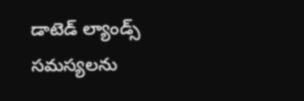డాటెడ్ ల్యాండ్స్ సమస్యలను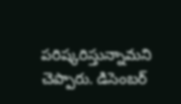పరిష్కరిస్తున్నామని చెప్పారు. డిసెంబర్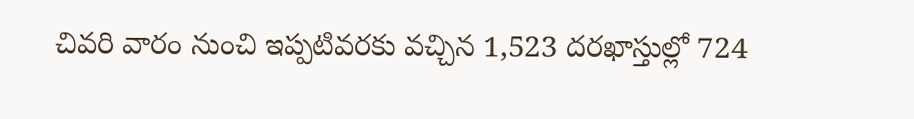చివరి వారం నుంచి ఇప్పటివరకు వచ్చిన 1,523 దరఖాస్తుల్లో 724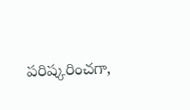పరిష్కరించగా,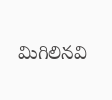మిగిలినవి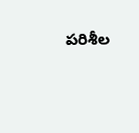పరిశీల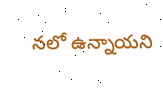నలో ఉన్నాయని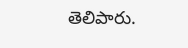తెలిపారు.